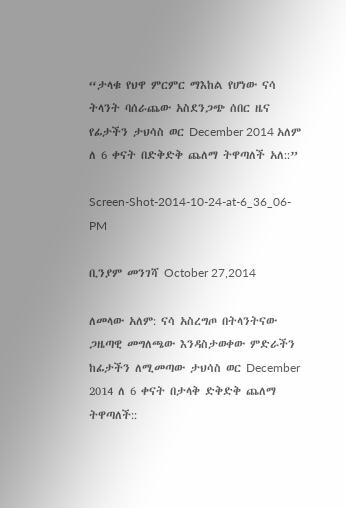“ታላቁ የህዋ ምርምር ማእከል የሆነው ናሳ ትላንት ባሰራጨው አስደንጋጭ ሰበር ዜና የፊታችን ታህሳስ ወር December 2014 አለም ለ 6 ቀናት በድቅድቅ ጨለማ ትዋጣለች አለ::”

Screen-Shot-2014-10-24-at-6_36_06-PM

ቢንያም መንገሻ October 27,2014

ለመላው አለም: ናሳ አስረግጦ በትላንትናው ጋዜጣዊ መግለጫው እንዳስታወቀው ምድራችን ከፊታችን ለሚመጣው ታህሳስ ወር December 2014 ለ 6 ቀናት በታላቅ ድቅድቅ ጨለማ ትዋጣለች::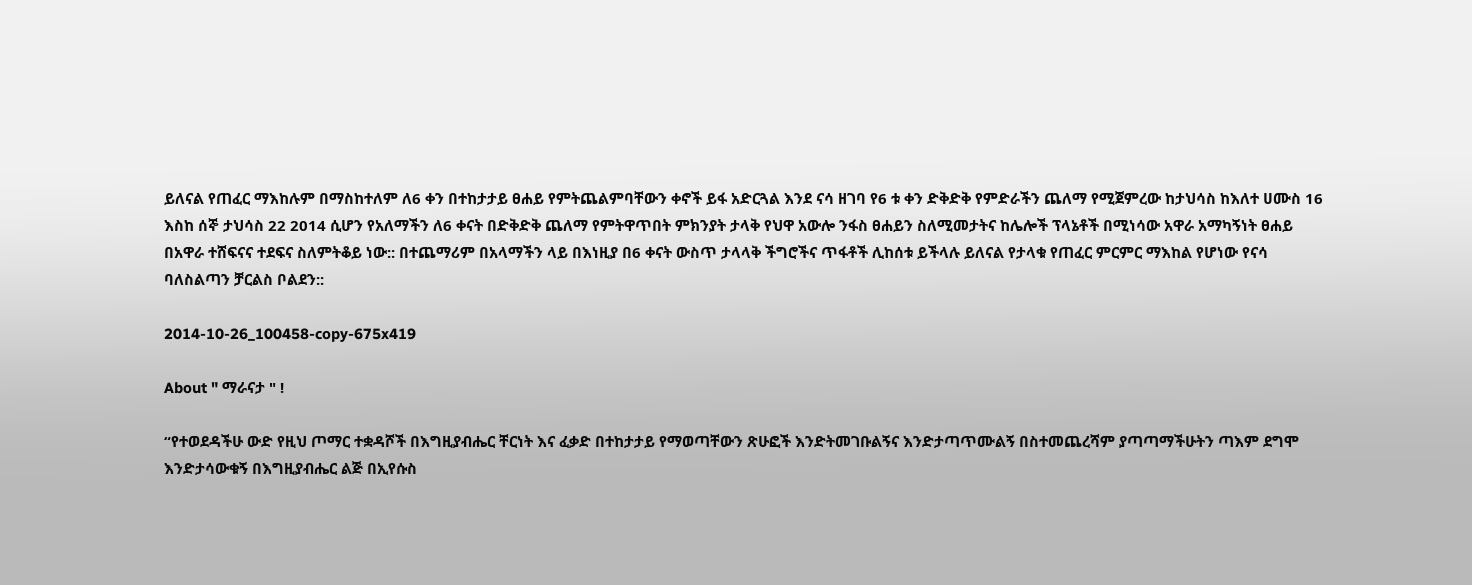ይለናል የጠፈር ማእከሉም በማስከተለም ለ6 ቀን በተከታታይ ፀሐይ የምትጨልምባቸውን ቀኖች ይፋ አድርጓል እንደ ናሳ ዘገባ የ6 ቱ ቀን ድቅድቅ የምድራችን ጨለማ የሚጀምረው ከታህሳስ ከእለተ ሀሙስ 16 እስከ ሰኞ ታህሳስ 22 2014 ሲሆን የአለማችን ለ6 ቀናት በድቅድቅ ጨለማ የምትዋጥበት ምክንያት ታላቅ የህዋ አውሎ ንፋስ ፀሐይን ስለሚመታትና ከሌሎች ፕላኔቶች በሚነሳው አዋራ አማካኝነት ፀሐይ በአዋራ ተሸፍናና ተደፍና ስለምትቆይ ነው:: በተጨማሪም በአላማችን ላይ በእነዚያ በ6 ቀናት ውስጥ ታላላቅ ችግሮችና ጥፋቶች ሊከሰቱ ይችላሉ ይለናል የታላቁ የጠፈር ምርምር ማእከል የሆነው የናሳ ባለስልጣን ቻርልስ ቦልደን::

2014-10-26_100458-copy-675x419

About " ማራናታ " !

“የተወደዳችሁ ውድ የዚህ ጦማር ተቋዳሾች በእግዚያብሔር ቸርነት እና ፈቃድ በተከታታይ የማወጣቸውን ጽሁፎች እንድትመገቡልኝና እንድታጣጥሙልኝ በስተመጨረሻም ያጣጣማችሁትን ጣእም ደግሞ እንድታሳውቁኝ በእግዚያብሔር ልጅ በኢየሱስ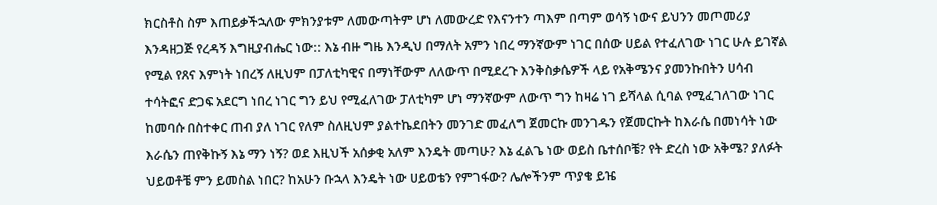ክርስቶስ ስም እጠይቃችኋለው ምክንያቱም ለመውጣትም ሆነ ለመውረድ የእናንተን ጣእም በጣም ወሳኝ ነውና ይህንን መጦመሪያ እንዳዘጋጅ የረዳኝ እግዚያብሔር ነው:: እኔ ብዙ ግዜ እንዲህ በማለት አምን ነበረ ማንኛውም ነገር በሰው ሀይል የተፈለገው ነገር ሁሉ ይገኛል የሚል የጸና እምነት ነበረኝ ለዚህም በፓለቲካዊና በማነቸውም ለለውጥ በሚደረጉ እንቅስቃሴዎች ላይ የአቅሜንና ያመንኩበትን ሀሳብ ተሳትፎና ድጋፍ አደርግ ነበረ ነገር ግን ይህ የሚፈለገው ፓለቲካም ሆነ ማንኛውም ለውጥ ግን ከዛሬ ነገ ይሻላል ሲባል የሚፈገለገው ነገር ከመባሱ በስተቀር ጠብ ያለ ነገር የለም ስለዚህም ያልተኬደበትን መንገድ መፈለግ ጀመርኩ መንገዱን የጀመርኩት ከእራሴ በመነሳት ነው እራሴን ጠየቅኩኝ እኔ ማን ነኝ? ወደ እዚህች አሰቃቂ አለም እንዴት መጣሁ? እኔ ፈልጌ ነው ወይስ ቤተሰቦቼ? የት ድረስ ነው አቅሜ? ያለፉት ህይወቶቼ ምን ይመስል ነበር? ከአሁን ቡኋላ እንዴት ነው ሀይወቴን የምገፋው? ሌሎችንም ጥያቄ ይዤ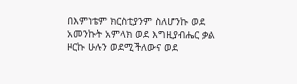በእምነቴም ክርስቲያንም ስለሆንኩ ወደ አመንኩት አምላክ ወደ እግዚያብሔር ቃል ዞርኩ ሁሉን ወደሚችለውና ወደ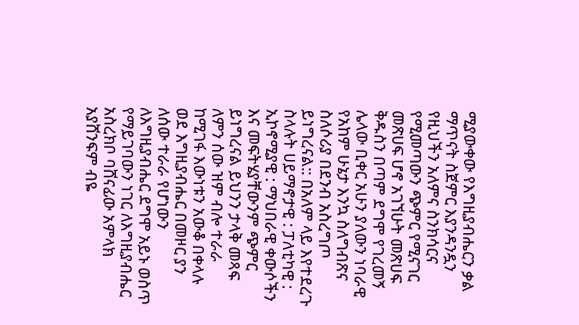ሚያውቀው የእግዚያብሔርን ቃል ማጥናት ስጀምር እያንዳንዷን የዚህችን አለምና ስንክሳርና የሚመጣውን ጭምር የሚናገር መጽሀፍ ሆኖ አገኘሁት መጽሀፍ ቅዱስን በጣም ደግሞ የገረመኝ ሌላው ቢቀር አሁን ያለውን ነባራዊ የአከም ሁኔታ እንኳ ስለግብጽና ስለሶሪያ በደንብ አስረግጦ ይነግረናል:: በአለም ላይ እየተደረጉ ስላሉት ሀይማኖታዊ : ፓለቲካዊ : ኢኮኖሚያዊ : ማህበራዊ ቀውሶችን እና መፍትሄያቸውንም ጭምር ይነግረናል ይህንን ታላቅ መጻፍ ለምን ሰው ዝም ብሎ ተራራ ከሚገፋ እውነቱን አውቆ በቀላሉ ወደ እግዚያብሔር በመዞር ያን ለሰው ተራራ የሆነውን ለእግዚያብሔር ደግሞ አይኑ ወስጥ የማይገባውን ነገር ለእግዚያብሔር አስረክቦ ባሸናፊው አምላክ አያሸንፍም ብዬ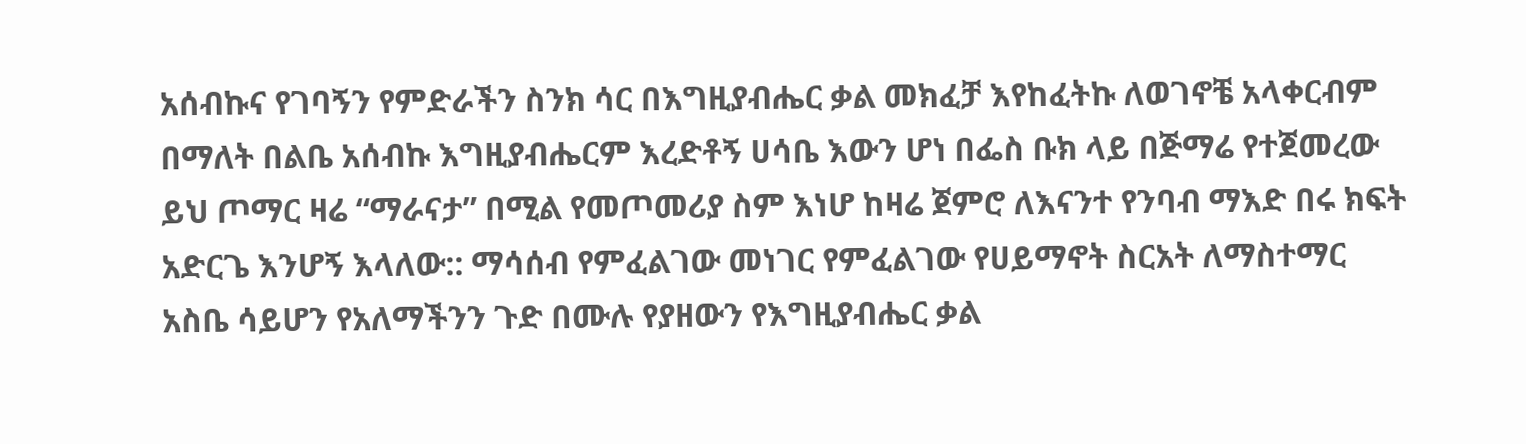አሰብኩና የገባኝን የምድራችን ስንክ ሳር በእግዚያብሔር ቃል መክፈቻ እየከፈትኩ ለወገኖቼ አላቀርብም በማለት በልቤ አሰብኩ እግዚያብሔርም እረድቶኝ ሀሳቤ እውን ሆነ በፌስ ቡክ ላይ በጅማሬ የተጀመረው ይህ ጦማር ዛሬ “ማራናታ” በሚል የመጦመሪያ ስም እነሆ ከዛሬ ጀምሮ ለእናንተ የንባብ ማእድ በሩ ክፍት አድርጌ እንሆኝ እላለው:: ማሳሰብ የምፈልገው መነገር የምፈልገው የሀይማኖት ስርአት ለማስተማር አስቤ ሳይሆን የአለማችንን ጉድ በሙሉ የያዘውን የእግዚያብሔር ቃል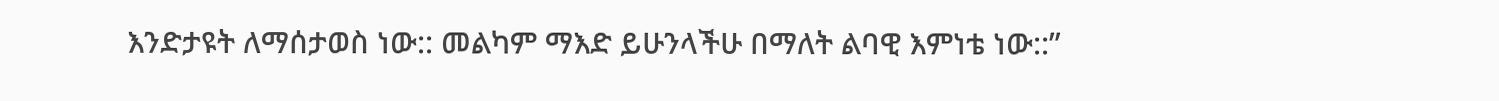እንድታዩት ለማሰታወስ ነው:: መልካም ማእድ ይሁንላችሁ በማለት ልባዊ እምነቴ ነው::”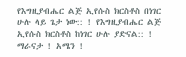የእግዚያብሔር ልጅ ኢየሱስ ክርስቶስ በነገር ሁሉ ላይ ጌታ ነው:: ! የእግዚያብሔር ልጅ ኢየሱስ ክርስቶስ ከነገር ሁሉ ያድናል:: ! ማራናታ ! አሜን !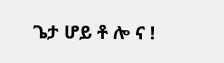ጌታ ሆይ ቶ ሎ ና !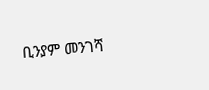ቢንያም መንገሻ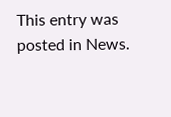This entry was posted in News.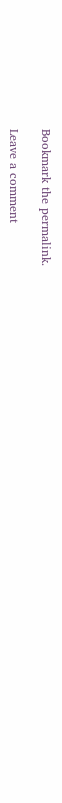Bookmark the permalink.

Leave a comment